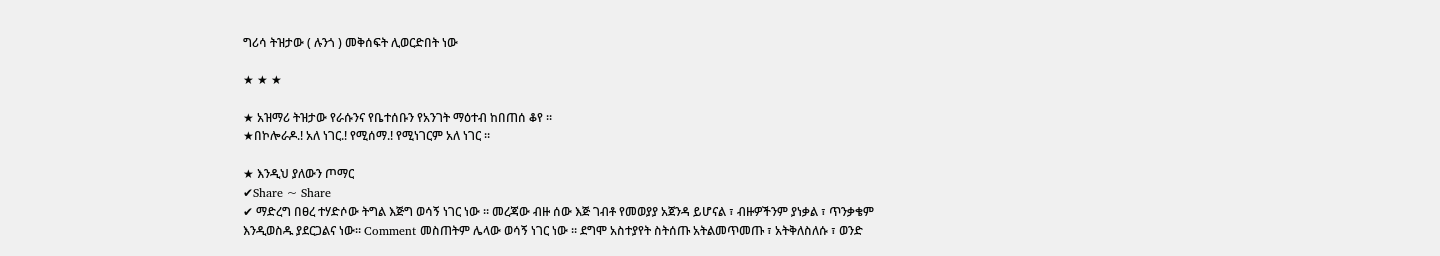ግሪሳ ትዝታው ( ሉንጎ ) መቅሰፍት ሊወርድበት ነው

★ ★ ★

★ አዝማሪ ትዝታው የራሱንና የቤተሰቡን የአንገት ማዕተብ ከበጠሰ ቆየ ።
★በኮሎራዶ.! አለ ነገር.! የሚሰማ.! የሚነገርም አለ ነገር ።

★ እንዲህ ያለውን ጦማር
✔Share ~ Share
✔ ማድረግ በፀረ ተሃድሶው ትግል እጅግ ወሳኝ ነገር ነው ። መረጃው ብዙ ሰው እጅ ገብቶ የመወያያ አጀንዳ ይሆናል ፣ ብዙዎችንም ያነቃል ፣ ጥንቃቄም እንዲወስዱ ያደርጋልና ነው። Comment መስጠትም ሌላው ወሳኝ ነገር ነው ። ደግሞ አስተያየት ስትሰጡ አትልመጥመጡ ፣ አትቅለስለሱ ፣ ወንድ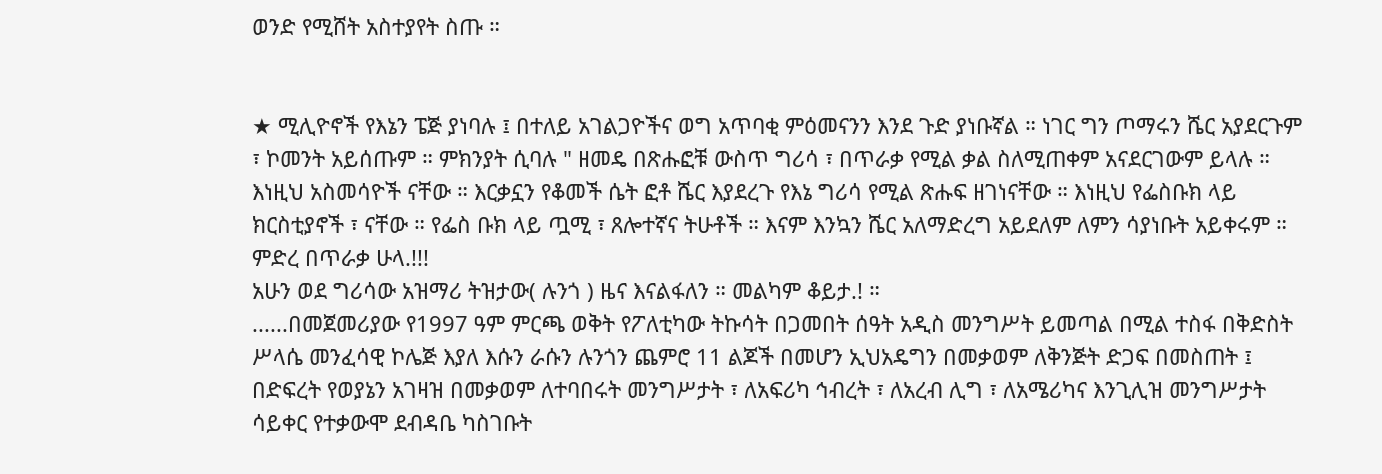ወንድ የሚሸት አስተያየት ስጡ ።


★ ሚሊዮኖች የእኔን ፔጅ ያነባሉ ፤ በተለይ አገልጋዮችና ወግ አጥባቂ ምዕመናንን እንደ ጉድ ያነቡኛል ። ነገር ግን ጦማሩን ሼር አያደርጉም ፣ ኮመንት አይሰጡም ። ምክንያት ሲባሉ " ዘመዴ በጽሑፎቹ ውስጥ ግሪሳ ፣ በጥራቃ የሚል ቃል ስለሚጠቀም አናደርገውም ይላሉ ። እነዚህ አስመሳዮች ናቸው ። እርቃኗን የቆመች ሴት ፎቶ ሼር እያደረጉ የእኔ ግሪሳ የሚል ጽሑፍ ዘገነናቸው ። እነዚህ የፌስቡክ ላይ ክርስቲያኖች ፣ ናቸው ። የፌስ ቡክ ላይ ጧሚ ፣ ጸሎተኛና ትሁቶች ። እናም እንኳን ሼር አለማድረግ አይደለም ለምን ሳያነቡት አይቀሩም ። ምድረ በጥራቃ ሁላ.!!!
አሁን ወደ ግሪሳው አዝማሪ ትዝታው( ሉንጎ ) ዜና እናልፋለን ። መልካም ቆይታ.! ።
......በመጀመሪያው የ1997 ዓም ምርጫ ወቅት የፖለቲካው ትኩሳት በጋመበት ሰዓት አዲስ መንግሥት ይመጣል በሚል ተስፋ በቅድስት ሥላሴ መንፈሳዊ ኮሌጅ እያለ እሱን ራሱን ሉንጎን ጨምሮ 11 ልጆች በመሆን ኢህአዴግን በመቃወም ለቅንጅት ድጋፍ በመስጠት ፤ በድፍረት የወያኔን አገዛዝ በመቃወም ለተባበሩት መንግሥታት ፣ ለአፍሪካ ኅብረት ፣ ለአረብ ሊግ ፣ ለአሜሪካና እንጊሊዝ መንግሥታት ሳይቀር የተቃውሞ ደብዳቤ ካስገቡት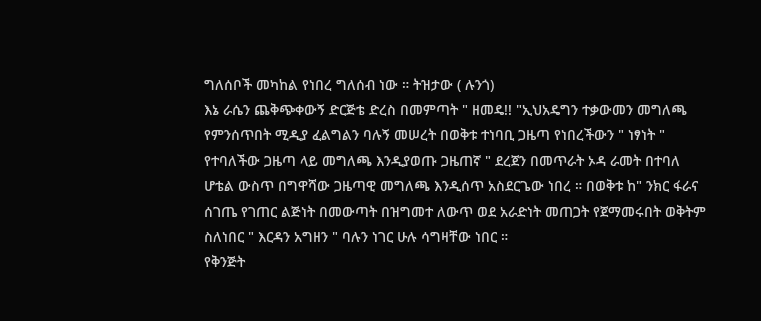ግለሰቦች መካከል የነበረ ግለሰብ ነው ። ትዝታው ( ሉንጎ)
እኔ ራሴን ጨቅጭቀውኝ ድርጅቴ ድረስ በመምጣት " ዘመዴ!! "ኢህአዴግን ተቃውመን መግለጫ የምንሰጥበት ሚዲያ ፈልግልን ባሉኝ መሠረት በወቅቱ ተነባቢ ጋዜጣ የነበረችውን " ነፃነት " የተባለችው ጋዜጣ ላይ መግለጫ እንዲያወጡ ጋዜጠኛ " ደረጀን በመጥራት ኦዳ ራመት በተባለ ሆቴል ውስጥ በግዋሻው ጋዜጣዊ መግለጫ እንዲሰጥ አስደርጌው ነበረ ። በወቅቱ ከ" ንክር ፋራና ሰገጤ የገጠር ልጅነት በመውጣት በዝግመተ ለውጥ ወደ አራድነት መጠጋት የጀማመሩበት ወቅትም ስለነበር " እርዳን አግዘን " ባሉን ነገር ሁሉ ሳግዛቸው ነበር ።
የቅንጅት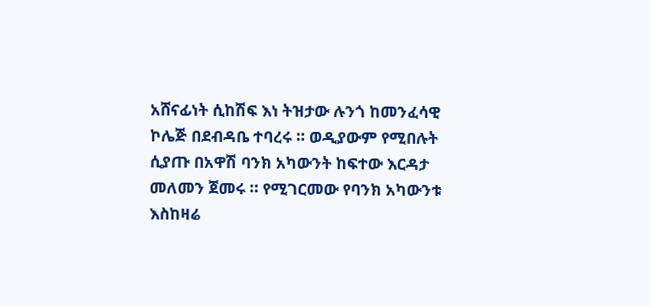አሸናፊነት ሲከሽፍ እነ ትዝታው ሉንጎ ከመንፈሳዊ ኮሌጅ በደብዳቤ ተባረሩ ። ወዲያውም የሚበሉት ሲያጡ በአዋሽ ባንክ አካውንት ከፍተው እርዳታ መለመን ጀመሩ ። የሚገርመው የባንክ አካውንቱ እስከዛሬ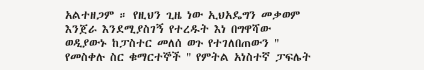አልተዘጋም ። የዚህን ጊዜ ነው ኢህአዴግን መቃወም እንጀራ እንደሚያስገኝ የተረዱት እነ በግዋሻው ወዲያውኑ ከፓስተር መለሰ ወጉ የተገለበጠውን " የመስቀሉ ስር ቁማርተኞች " የምትል አነስተኛ ፓፍሌት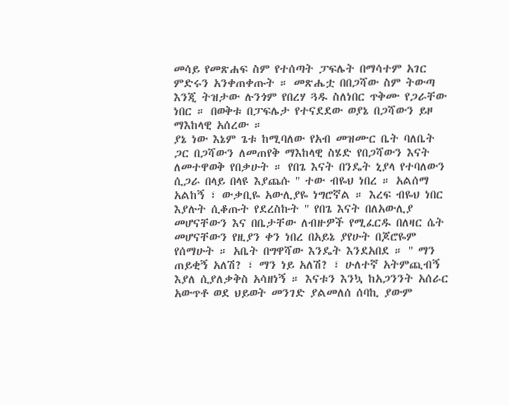መሳይ የመጽሐፍ ስም የተሰጣት ፓፍሌት በማሳተም አገር ምድሩን አንቀጠቀጡት ። መጽሔቷ በበጋሻው ስም ትውጣ እንጂ ትዝታው ሉንጎም የበረሃ ጓዱ ስለነበር ጥቅሙ የጋራቸው ነበር ። በወቅቱ በፓፍሌታ የተናደደው ወያኔ በጋሻውን ይዞ ማእከላዊ አሰረው ።
ያኔ ነው እኔም ጌቱ ከሚባለው የአብ መዝሙር ቤት ባለቤት ጋር በጋሻውን ለመጠየቅ ማእከላዊ ስሄድ የበጋሻውን እናት ለመተዋወቅ የበቃሁት ። የበጌ እናት በንዴት ኒያላ የተባለውን ሲጋራ በላይ በላዩ እያጨሱ " ተው ብዬህ ነበረ ። አልሰማ አልከኝ ፣ ውቃቢዬ አውሊያዬ ነግሮኛል ። እረፍ ብዬህ ነበር እያሉት ሲቆጡት የደረስኩት " የበጌ እናት በለአውሊያ መሆናቸውን እና በቤታቸው ለብዙዎች የሚፈርዱ በለዛር ሴት መሆናቸውን የዚያን ቀን ነበረ በአይኔ ያየሁት በጆሮዬም የሰማሁት ። አቤት በግዋሻው እንዴት እንደአበደ ። " ማን ጠይቂኝ አለሽ? ፣ ማን ነይ አለሽ? ፣ ሁለተኛ አትምጪብኝ እያለ ሲያለቃቅስ አሳዘነኝ ። እናቱን እንኳ ከአጋንንት አሰራር አውጥቶ ወደ ህይወት መንገድ ያልመለሰ ሰባኪ ያውም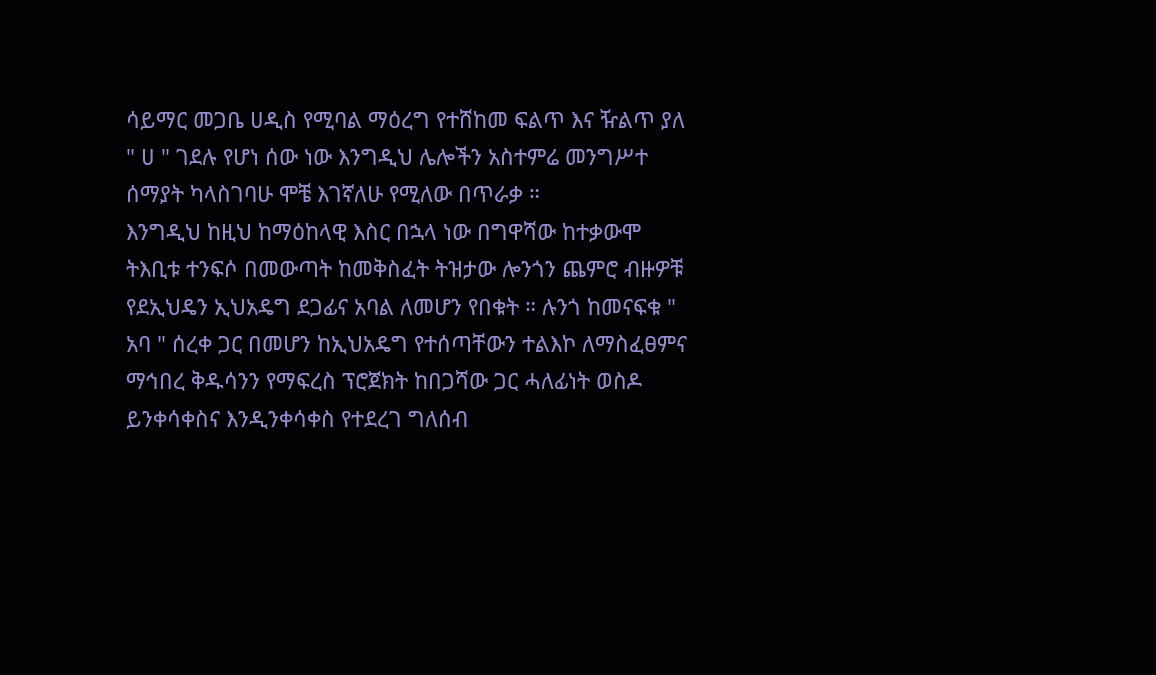ሳይማር መጋቤ ሀዲስ የሚባል ማዕረግ የተሸከመ ፍልጥ እና ዥልጥ ያለ " ሀ " ገደሉ የሆነ ሰው ነው እንግዲህ ሌሎችን አስተምሬ መንግሥተ ሰማያት ካላስገባሁ ሞቼ እገኛለሁ የሚለው በጥራቃ ።
እንግዲህ ከዚህ ከማዕከላዊ እስር በኋላ ነው በግዋሻው ከተቃውሞ ትእቢቱ ተንፍሶ በመውጣት ከመቅስፈት ትዝታው ሎንጎን ጨምሮ ብዙዎቹ የደኢህዴን ኢህአዴግ ደጋፊና አባል ለመሆን የበቁት ። ሉንጎ ከመናፍቁ " አባ " ሰረቀ ጋር በመሆን ከኢህአዴግ የተሰጣቸውን ተልእኮ ለማስፈፀምና ማኅበረ ቅዱሳንን የማፍረስ ፕሮጀክት ከበጋሻው ጋር ሓለፊነት ወስዶ ይንቀሳቀስና እንዲንቀሳቀስ የተደረገ ግለሰብ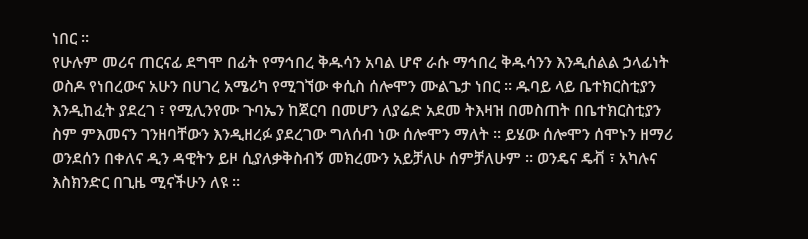ነበር ።
የሁሉም መሪና ጠርናፊ ደግሞ በፊት የማኅበረ ቅዱሳን አባል ሆኖ ራሱ ማኅበረ ቅዱሳንን እንዲሰልል ኃላፊነት ወስዶ የነበረውና አሁን በሀገረ አሜሪካ የሚገኘው ቀሲስ ሰሎሞን ሙልጌታ ነበር ። ዱባይ ላይ ቤተክርስቲያን እንዲከፈት ያደረገ ፣ የሚሊንየሙ ጉባኤን ከጀርባ በመሆን ለያሬድ አደመ ትእዛዝ በመስጠት በቤተክርስቲያን ስም ምእመናን ገንዘባቸውን እንዲዘረፉ ያደረገው ግለሰብ ነው ሰሎሞን ማለት ። ይሄው ሰሎሞን ሰሞኑን ዘማሪ ወንደሰን በቀለና ዲን ዳዊትን ይዞ ሲያለቃቅስብኝ መክረሙን አይቻለሁ ሰምቻለሁም ። ወንዴና ዴቭ ፣ አካሉና እስክንድር በጊዜ ሚናችሁን ለዩ ።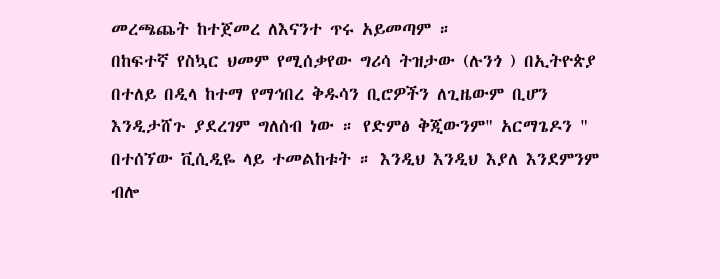መረጫጨት ከተጀመረ ለእናንተ ጥሩ አይመጣም ።
በከፍተኛ የስኳር ህመም የሚሰቃየው ግሪሳ ትዝታው (ሉንጎ ) በኢትዮጵያ በተለይ በዲላ ከተማ የማኅበረ ቅዱሳን ቢሮዎችን ለጊዜውም ቢሆን እንዲታሸጉ ያደረገም ግለሰብ ነው ። የድምፅ ቅጂውንም" አርማጌዶን " በተሰኘው ቪሲዲዬ ላይ ተመልከቱት ። እንዲህ እንዲህ እያለ እንደምንም ብሎ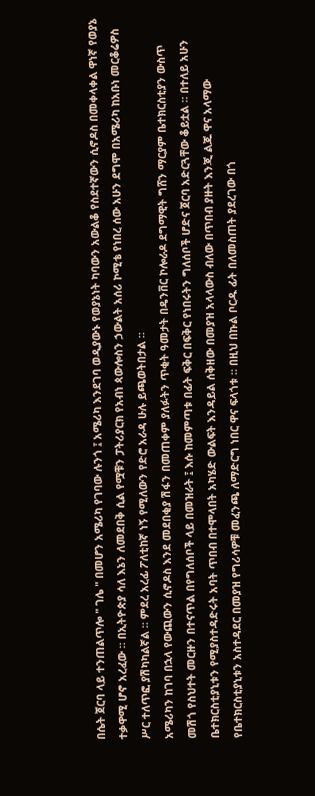በሴት ጀርባ ላይ ተንጠልጥሎ " ገሌ " በመሆን አሜሪካ የገባው ሉንጎ ፤ አሜሪካ እንደገባ ወዲያውኑ የወያኔነት ካባውን አውልቆ የስደተኛውን ሲኖዶስ በመቀላቀል ዋነኛ የወያኔ ተቃዋሚ ሆኖ አረፈው ። በኢትዮጵያ ሳለ እኔን ለመደበቅ ሲል የሟቹን ፓትሪያርክ የአብነ ጳውሎስን ኃውልት አሰሪ ኮሚቴ የነበረ ሰው አሁን ደግሞ በአሜሪካ ከአቡነ መርቆሬዎስ ሥር ተለጥፎ ያሽካካልኛል ። ምደረ አረፊ ፖለቲከኛ ነኝ የሚለውን የድሮ አራዳ ሁሉ ይጫወትበታል ።
አሜሪካን ከገባ በኋላ የውጪውን ሲኖዶስ እንደ መደበቂያ ሽፋን በመጠቀም ያለፉትን ጥቂት ዓመታት በዴንቨር ኮሎራዶ ደግማዊት ግሸን ማርያም ቤተክርስቲያን ውስጥ መሽጎ የስህተት መርዙን በተናጥል በየግለሰቦች ላይ በመዝራት ፤ እሱ ከመምጣቱ በፊት ፍቅር በፍቅር የነበሩትን ግለሰቦች ሆድና ጀርባ አድርጓቸው ቆይቷል ። በተለይ አሁን ቤተክርስቲያኒቱን የሚያስተዳድሩት አባት ጥበብ በተሞላበት አካሄድ ውልፍት እንዳይል ሰቅዘው በመያዝ አላላውስ ብለው በጥበብ ያዙት እንጂ ልጁ ዋና አላማው የቤተክርስቲያኒቱን አስተዳደር በመያዝ የግሪሳዎቹ መፈንጫ ለማድርግ ነበር ዋና ፍላጎቱ ። በዚህ በኩል ቦርዱ ፊት በለመስጠት ያደረገው በጎ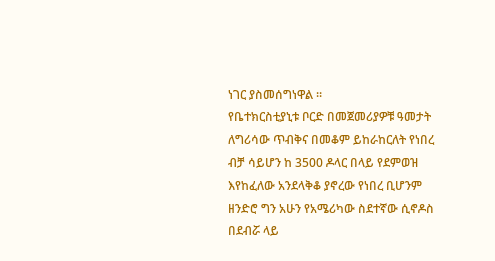ነገር ያስመሰግነዋል ።
የቤተክርስቲያኒቱ ቦርድ በመጀመሪያዎቹ ዓመታት ለግሪሳው ጥብቅና በመቆም ይከራከርለት የነበረ ብቻ ሳይሆን ከ 3500 ዶላር በላይ የደምወዝ እየከፈለው አንደላቅቆ ያኖረው የነበረ ቢሆንም ዘንድሮ ግን አሁን የአሜሪካው ስደተኛው ሲኖዶስ በደብሯ ላይ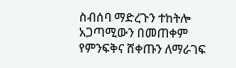ስብሰባ ማድረጉን ተከትሎ አጋጣሚውን በመጠቀም የምንፍቅና ሸቀጡን ለማራገፍ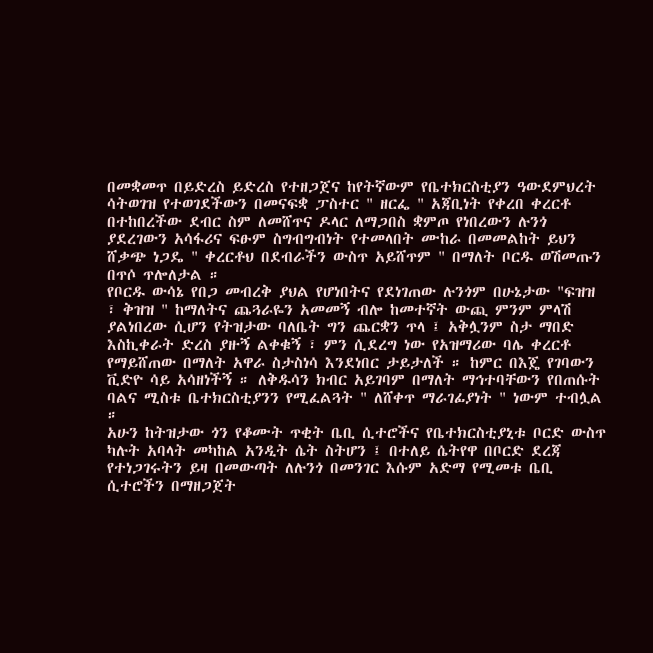በመቋመጥ በይድረስ ይድረስ የተዘጋጀና ከየትኛውም የቤተክርስቲያን ዓውደምህረት ሳትወገዝ የተወገደችውን በመናፍቋ ፓስተር " ዘርፌ " አጃቢነት የቀረበ ቀረርቶ በተከበረችው ደብር ስም ለመሸጥና ዶላር ለማጋበስ ቋምጦ የነበረውን ሉንጎ ያደረገውን አሳፋሪና ፍፁም ስግብግብነት የተመላበት ሙከራ በመመልከት ይህን ሸቃጭ ነጋዴ " ቀረርቶህ በደብራችን ውስጥ አይሸጥም " በማለት ቦርዱ ወሽመጡን በጥሶ ጥሎለታል ።
የቦርዱ ውሳኔ የበጋ መብረቅ ያህል የሆነበትና የደነገጠው ሉንጎም በሁኔታው "ፍዝዝ ፣ ቅዝዝ " ከማለትና ጨጓራዬን አመመኝ ብሎ ከመተኛት ውጪ ምንም ምላሽ ያልነበረው ሲሆን የትዝታው ባለቤት ግን ጨርቋን ጥላ ፤ አቅሏንም ስታ ማበድ እስኪቀራት ድረስ ያዙኝ ልቀቁኝ ፣ ምን ሲደረግ ነው የአዝማሪው ባሌ ቀረርቶ የማይሸጠው በማለት አዋራ ስታስነሳ እንደነበር ታይታለች ። ከምር በእጄ የገባውን ቪድዮ ሳይ አሳዘነችኝ ። ለቅዱሳን ክብር አይገባም በማለት ማኅተባቸውን የበጠሱት ባልና ሚስቱ ቤተክርስቲያንን የሚፈልጓት " ለሸቀጥ ማራገፊያነት " ነውም ተብሏል ።
አሁን ከትዝታው ጎን የቆሙት ጥቂት ቤቢ ሲተሮችና የቤተክርስቲያኒቱ ቦርድ ውስጥ ካሉት አባላት መካከል አንዲት ሴት ስትሆን ፤ በተለይ ሴትየዋ በቦርድ ደረጃ የተነጋገሩትን ይዛ በመውጣት ለሉንጎ በመንገር እሱም አድማ የሚመቱ ቤቢ ሲተሮችን በማዘጋጀት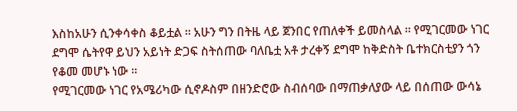እስከአሁን ሲንቀሳቀስ ቆይቷል ። አሁን ግን በትዜ ላይ ጀንበር የጠለቀች ይመስላል ። የሚገርመው ነገር ደግሞ ሴትየዋ ይህን አይነት ድጋፍ ስትሰጠው ባለቤቷ አቶ ታረቀኝ ደግሞ ከቅድስት ቤተክርስቲያን ጎን የቆመ መሆኑ ነው ።
የሚገርመው ነገር የአሜሪካው ሲኖዶስም በዘንድሮው ስብሰባው በማጠቃለያው ላይ በሰጠው ውሳኔ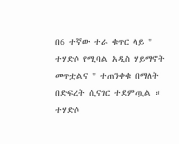በ6 ተኛው ተራ ቁጥር ላይ " ተሃድሶ የሚባል አዲስ ሃይማኖት መጥቷልና " ተጠንቀቁ በማለት በድፍረት ሲናገር ተደምጧል ። ተሃድሶ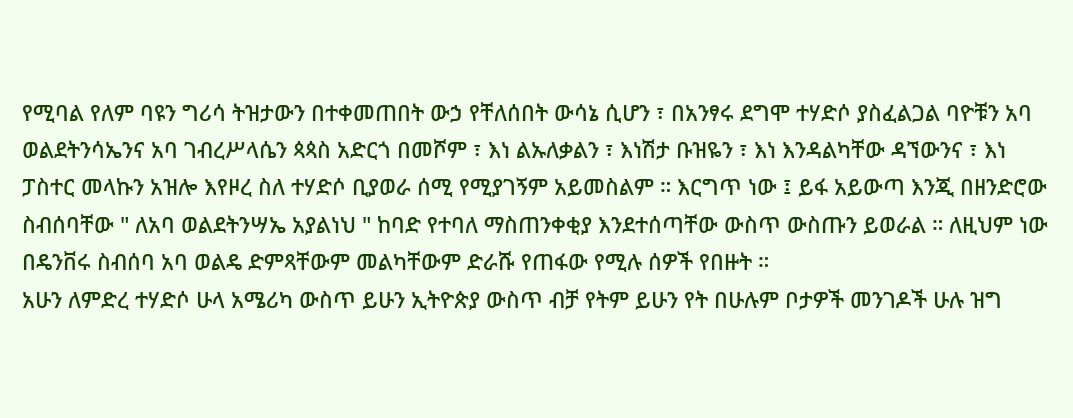የሚባል የለም ባዩን ግሪሳ ትዝታውን በተቀመጠበት ውኃ የቸለሰበት ውሳኔ ሲሆን ፣ በአንፃሩ ደግሞ ተሃድሶ ያስፈልጋል ባዮቹን አባ ወልደትንሳኤንና አባ ገብረሥላሴን ጳጳስ አድርጎ በመሾም ፣ እነ ልኡለቃልን ፣ እነሽታ ቡዝዬን ፣ እነ እንዳልካቸው ዳኘውንና ፣ እነ ፓስተር መላኩን አዝሎ እየዞረ ስለ ተሃድሶ ቢያወራ ሰሚ የሚያገኝም አይመስልም ። እርግጥ ነው ፤ ይፋ አይውጣ እንጂ በዘንድሮው ስብሰባቸው " ለአባ ወልደትንሣኤ አያልነህ " ከባድ የተባለ ማስጠንቀቂያ እንደተሰጣቸው ውስጥ ውስጡን ይወራል ። ለዚህም ነው በዴንቨሩ ስብሰባ አባ ወልዴ ድምጻቸውም መልካቸውም ድራሹ የጠፋው የሚሉ ሰዎች የበዙት ።
አሁን ለምድረ ተሃድሶ ሁላ አሜሪካ ውስጥ ይሁን ኢትዮጵያ ውስጥ ብቻ የትም ይሁን የት በሁሉም ቦታዎች መንገዶች ሁሉ ዝግ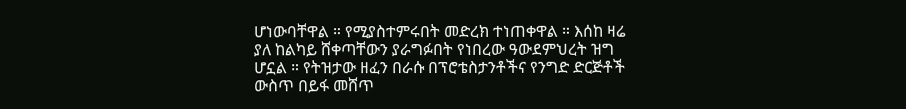ሆነውባቸዋል ። የሚያስተምሩበት መድረክ ተነጠቀዋል ። እሰከ ዛሬ ያለ ከልካይ ሸቀጣቸውን ያራግፉበት የነበረው ዓውደምህረት ዝግ ሆኗል ። የትዝታው ዘፈን በራሱ በፕሮቴስታንቶችና የንግድ ድርጅቶች ውስጥ በይፋ መሸጥ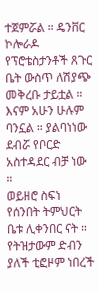ተጀምሯል ። ዴንቨር ኮሎራዶ የፕሮቴስታንቶች ጸጉር ቤት ውስጥ ለሽያጭ መቅረቡ ታይቷል ። እናም አሁን ሁሉም ባንኗል ። ያልባነነው ደብሯ የቦርድ አስተዳደር ብቻ ነው ።
ወይዘሮ ስፍነ የሰንበት ትምህርት ቤቱ ሊቀንበር ናት ። የትዝታውም ድብን ያለች ቲፎዞም ነበረች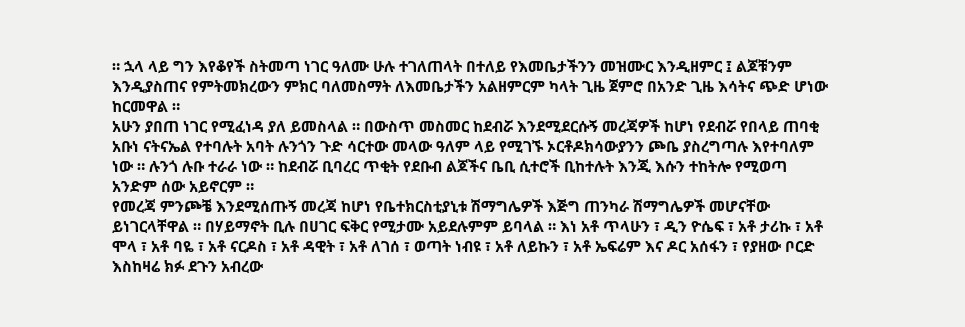። ኋላ ላይ ግን እየቆየች ስትመጣ ነገር ዓለሙ ሁሉ ተገለጠላት በተለይ የእመቤታችንን መዝሙር እንዲዘምር ፤ ልጆቹንም እንዲያስጠና የምትመክረውን ምክር ባለመስማት ለእመቤታችን አልዘምርም ካላት ጊዜ ጀምሮ በአንድ ጊዜ እሳትና ጭድ ሆነው ከርመዋል ።
አሁን ያበጠ ነገር የሚፈነዳ ያለ ይመስላል ። በውስጥ መስመር ከደብሯ እንደሚደርሱኝ መረጃዎች ከሆነ የደብሯ የበላይ ጠባቂ አቡነ ናትናኤል የተባሉት አባት ሉንጎን ጉድ ሳርተው መላው ዓለም ላይ የሚገኙ ኦርቶዶክሳውያንን ጮቤ ያስረግጣሉ እየተባለም ነው ። ሉንጎ ሉቡ ተራራ ነው ። ከደብሯ ቢባረር ጥቂት የደቡብ ልጆችና ቤቢ ሲተሮች ቢከተሉት እንጂ እሱን ተከትሎ የሚወጣ አንድም ሰው አይኖርም ።
የመረጃ ምንጮቼ እንደሚሰጡኝ መረጃ ከሆነ የቤተክርስቲያኒቱ ሽማግሌዎች እጅግ ጠንካራ ሽማግሌዎች መሆናቸው ይነገርላቸዋል ። በሃይማኖት ቢሉ በሀገር ፍቅር የሚታሙ አይደሉምም ይባላል ። እነ አቶ ጥላሁን ፣ ዲን ዮሴፍ ፣ አቶ ታሪኩ ፣ አቶ ሞላ ፣ አቶ ባዬ ፣ አቶ ናርዶስ ፣ አቶ ዳዊት ፣ አቶ ለገሰ ፣ ወጣት ነብዩ ፣ አቶ ለይኩን ፣ አቶ ኤፍሬም እና ዶር አሰፋን ፣ የያዘው ቦርድ እስከዛሬ ክፉ ደጉን አብረው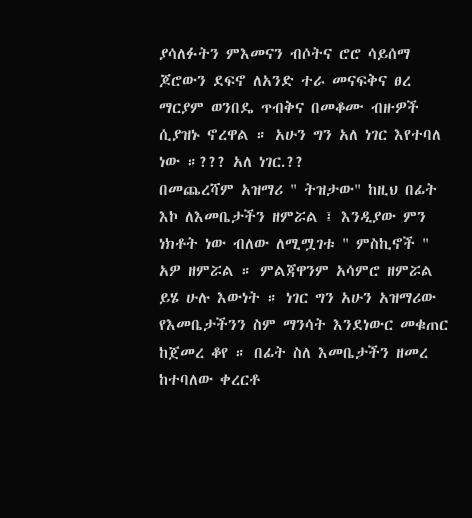ያሳለፉትን ምእመናን ብሶትና ሮሮ ሳይሰማ ጆሮውን ደፍኖ ለአንድ ተራ መናፍቅና ፀረ ማርያም ወንበዴ ጥብቅና በመቆሙ ብዙዎች ሲያዝኑ ኖረዋል ። አሁን ግን አለ ነገር እየተባለ ነው ።??? አለ ነገር.??
በመጨረሻም አዝማሪ " ትዝታው" ከዚህ በፊት እኮ ለእመቤታችን ዘምሯል ፤ እንዲያው ምን ነክቶት ነው ብለው ለሚሟገቱ " ምስኪኖች " አዎ ዘምሯል ። ምልጃዋንም አሳምሮ ዘምሯል ይሄ ሁሉ እውነት ። ነገር ግን አሁን አዝማሪው የእመቤታችንን ስም ማንሳት እንደነውር መቁጠር ከጀመረ ቆየ ። በፊት ስለ እመቤታችን ዘመረ ከተባለው ቀረርቶ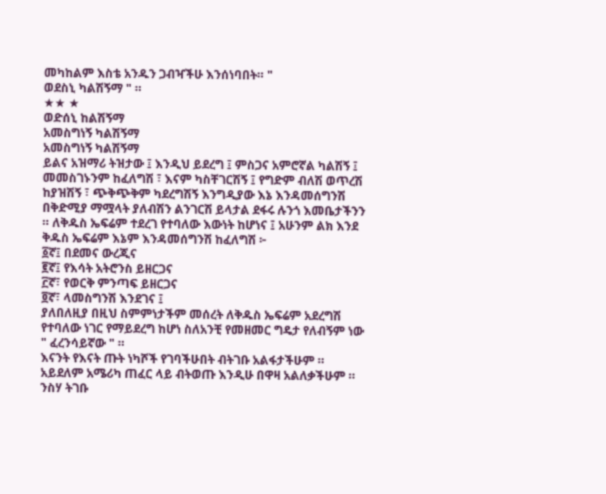መካከልም እስቴ አንዱን ጋብዣችሁ እንሰነባበት። "
ወደስኒ ካልሽኝማ " ።
★★ ★
ወድሰኒ ከልሽኝማ
አመስግነኝ ካልሽኝማ
አመስግነኝ ካልሽኝማ
ይልና አዝማሪ ትዝታው ፤ እንዲህ ይደረግ ፤ ምስጋና አምሮኛል ካልሽኝ ፤ መመስገኑንም ከፈለግሽ ፣ እናም ካስቸገርሽኝ ፤ የግድም ብለሽ ወጥረሽ ከያዝሽኝ ፣ ጭቅጭቅም ካደረግሽኝ እንግዲያው እኔ እንዳመሰግንሽ በቅድሚያ ማሟላት ያለብሽን ልንገርሽ ይላታል ደፋሩ ሉንጎ እመቤታችንን ። ለቅዱስ ኤፍሬም ተደረገ የተባለው እውነት ከሆነና ፤ አሁንም ልክ እንደ ቅዱስ ኤፍሬም እኔም እንዳመሰግንሽ ከፈለግሽ ፦
፩ኛ፤ በደመና ውረጂና
፪ኛ፤ የእሳት አትሮንስ ይዘርጋና
፫ኛ፣ የወርቅ ምንጣፍ ይዘርጋና
፬ኛ፣ ላመስግንሽ እንደገና ፤
ያለበለዚያ በዚህ ስምምነታችም መሰረት ለቅዱስ ኤፍሬም አደረግሽ የተባለው ነገር የማይደረግ ከሆነ ስለአንቺ የመዘመር ግዴታ የለብኝም ነው " ፈረንሳይኛው " ።
እናንት የእናት ጡት ነካሾች የገባችሁበት ብትገቡ አልፋታችሁም ። አይደለም አሜሪካ ጠፈር ላይ ብትወጡ እንዲሁ በዋዛ አልለቃችሁም ። ንስሃ ትገቡ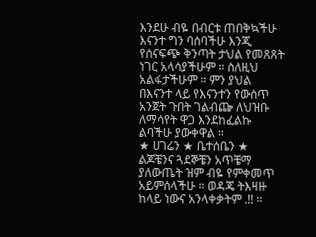እንደሁ ብዬ በብርቱ ጠበቅኳችሁ እናንተ ግን ባሰባችሁ እንጂ የሰናፍጭ ቅንጣት ታህል የመጸጸት ነገር አላሳያችሁም ። ስለዚህ አልፋታችሁም ። ምን ያህል በእናንተ ላይ የእናንተን የውስጥ አንጀት ጉበት ገልብጬ ለህዝቡ ለማሳየት ዋጋ እንደከፈልኩ ልባችሁ ያውቀዋል ።
★ ሀገሬን ★ ቤተሰቤን ★ ልጆቼንና ጓደኞቼን አጥቼማ ያለውጤት ዝም ብዬ የምቀመጥ አይምሰላችሁ ። ወዳጄ ትእዛዙ ከላይ ነውና አንላቀቃትም .!! ።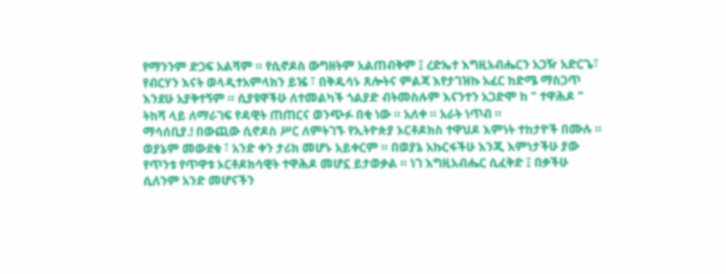የማንንም ድጋፍ አልሻም ። የሲኖዶስ ውግዘትም አልጠብቅም ፤ ረድኤተ እግዚአብሔርን አጋዥ አድርጌ፣ የብርሃን እናት ወላዲተአምላክን ይዤ ፣ በቅዱሳኑ ጸሎትና ምልጃ እየታገዝኩ አፈር ከድሜ ማስጋጥ እንደሁ አያቅተኝም ። ሲያዩዋችሁ ለተመልካች ጎልያድ ብትመስሉም እናንተን አጋድሞ ከ " ተዋሕዶ " ትከሻ ላይ ለማራገፍ የዳዊት ጠጠርና ወንጭፉ በቂ ነው ። አለቀ ። አራት ነጥብ ።
ማሳሰቢያ.! በውጪው ሲኖዶስ ሥር ለምትገኙ የኢትዮጵያ ኦርቶዶክስ ተዋህዶ እምነት ተከታዮች በሙሉ ። ወያኔም መውደቁ ፣ አንድ ቀን ታሪክ መሆኑ አይቀርም ። በወያኔ አኩርፋችሁ እንጂ እምነታችሁ ያው የጥንቱ የጥዋቱ ኦርቶዶክሳዊት ተዋሕዶ መሆኗ ይታወቃል ። ነገ እግዚአብሔር ሲፈቅድ ፤ በቃችሁ ሲለንም አንድ መሆናችን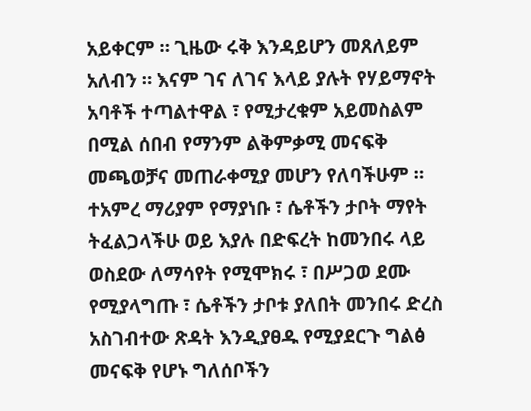አይቀርም ። ጊዜው ሩቅ እንዳይሆን መጸለይም አለብን ። እናም ገና ለገና እላይ ያሉት የሃይማኖት አባቶች ተጣልተዋል ፣ የሚታረቁም አይመስልም በሚል ሰበብ የማንም ልቅምቃሚ መናፍቅ መጫወቻና መጠራቀሚያ መሆን የለባችሁም ። ተአምረ ማሪያም የማያነቡ ፣ ሴቶችን ታቦት ማየት ትፈልጋላችሁ ወይ እያሉ በድፍረት ከመንበሩ ላይ ወስደው ለማሳየት የሚሞክሩ ፣ በሥጋወ ደሙ የሚያላግጡ ፣ ሴቶችን ታቦቱ ያለበት መንበሩ ድረስ አስገብተው ጽዳት እንዲያፀዱ የሚያደርጉ ግልፅ መናፍቅ የሆኑ ግለሰቦችን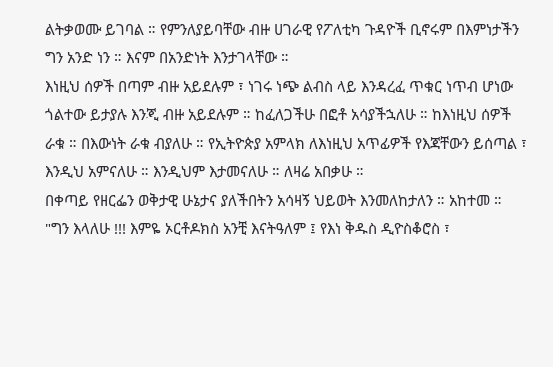ልትቃወሙ ይገባል ። የምንለያይባቸው ብዙ ሀገራዊ የፖለቲካ ጉዳዮች ቢኖሩም በእምነታችን ግን አንድ ነን ። እናም በአንድነት እንታገላቸው ።
እነዚህ ሰዎች በጣም ብዙ አይደሉም ፣ ነገሩ ነጭ ልብስ ላይ እንዳረፈ ጥቁር ነጥብ ሆነው ጎልተው ይታያሉ እንጂ ብዙ አይደሉም ። ከፈለጋችሁ በፎቶ አሳያችኋለሁ ። ከእነዚህ ሰዎች ራቁ ። በእውነት ራቁ ብያለሁ ። የኢትዮጵያ አምላክ ለእነዚህ አጥፊዎች የእጃቸውን ይሰጣል ፣ እንዲህ አምናለሁ ። እንዲህም እታመናለሁ ። ለዛሬ አበቃሁ ።
በቀጣይ የዘርፌን ወቅታዊ ሁኔታና ያለችበትን አሳዛኝ ህይወት እንመለከታለን ። አከተመ ።
"ግን እላለሁ !!! እምዬ ኦርቶዶክስ አንቺ እናትዓለም ፤ የእነ ቅዱስ ዲዮስቆሮስ ፣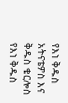የእነ ቅዱስ አትናቴዎስ እና ቅዱስ ቄርሎስ የእነ ቅዱስ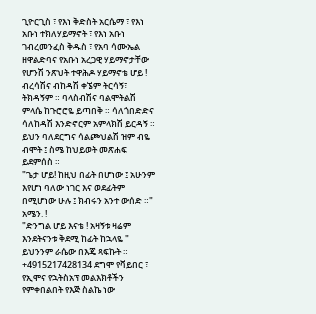ጊዮርጊስ ፣ የእነ ቅድስት አርሴማ ፣ የእነ አቡነ ተክለሃይማኖት ፣ የእነ አቡነ ገብረመንፈስ ቅዱስ ፣ የአባ ሳሙኤል ዘዋልድባና የአቡነ አረጋዊ ሃይማኖታቸው የሆንሽ ንጽህት ተዋሕዶ ሃይማኖቴ ሆይ ! ብረሳሽና ብከዳሽ ቀኜም ትርሳኝ፣ ትክዳኝም ። ባላስብሽና ባልሞትልሽ ምላሴ ከጉሮሮዬ ይጣበቅ ። ሳለጎበድድና ሳለከዳሽ እንድኖርም አምላክሽ ይርዳኝ ። ይህን ባለደርግና ሳልጮህልሽ ዝም ብዬ ብሞት ፤ ስሜ ከህይወት መጽሐፍ ይደምሰስ ።
"ጌታ ሆይ! ከዚህ በፊት በሆነው ፤ አሁንም እየሆነ ባለው ነገር እና ወደፊትም በሚሆነው ሁሉ ፤ ክብሩን አንተ ውሰድ ።" አሜን. !
"ድንግል ሆይ እናቴ ! አዛኝቱ ዛሬም እንደትናንቱ ቅደሚ ከፊት ከኋላዬ "
ይህንንም ራሴው በእጄ ጻፍኩት ። +4915217428134 ደግሞ የቫይበር ፣ የኢሞና የኋትስአፕ መልእክቶችን የምቀበልበት የእጅ ስልኬ ነው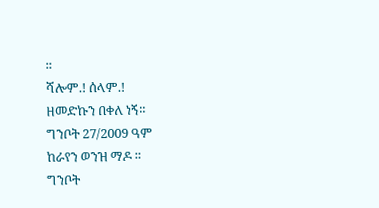።
ሻሎም.! ሰላም.!
ዘመድኩን በቀለ ነኝ።
ግንቦት 27/2009 ዓም
ከራየን ወንዝ ማዶ ።
ግንቦት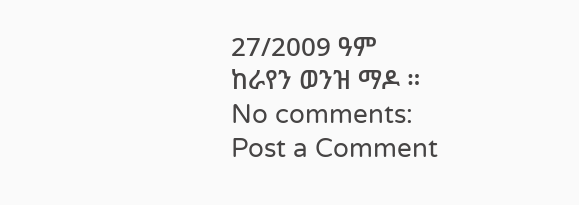27/2009 ዓም
ከራየን ወንዝ ማዶ ።
No comments:
Post a Comment